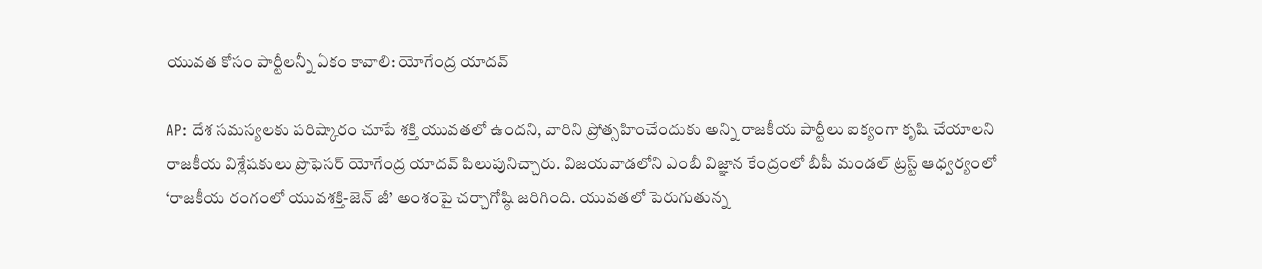యువత కోసం పార్టీలన్నీ ఏకం కావాలి: యోగేంద్ర యాదవ్

AP: దేశ సమస్యలకు పరిష్కారం చూపే శక్తి యువతలో ఉందని, వారిని ప్రోత్సహించేందుకు అన్ని రాజకీయ పార్టీలు ఐక్యంగా కృషి చేయాలని రాజకీయ విశ్లేషకులు ప్రొఫెసర్ యోగేంద్ర యాదవ్ పిలుపునిచ్చారు. విజయవాడలోని ఎంబీ విజ్ఞాన కేంద్రంలో బీపీ మండల్ ట్రస్ట్ ఆధ్వర్యంలో ‘రాజకీయ రంగంలో యువశక్తి-జెన్ జీ’ అంశంపై చర్చాగోష్ఠి జరిగింది. యువతలో పెరుగుతున్న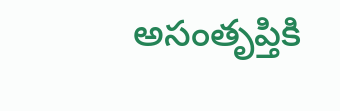అసంతృప్తికి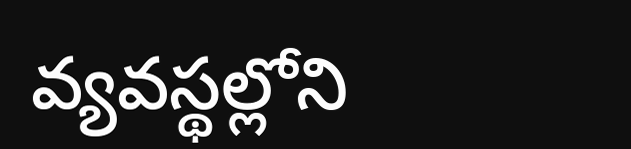వ్యవస్థల్లోని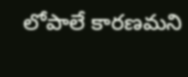లోపాలే కారణమని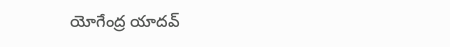యోగేంద్ర యాదవ్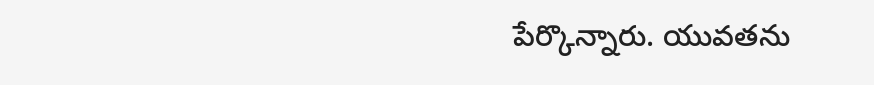పేర్కొన్నారు. యువతను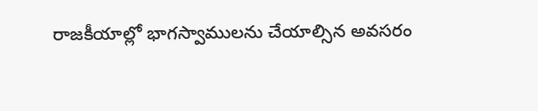రాజకీయాల్లో భాగస్వాములను చేయాల్సిన అవసరం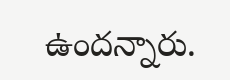ఉందన్నారు.